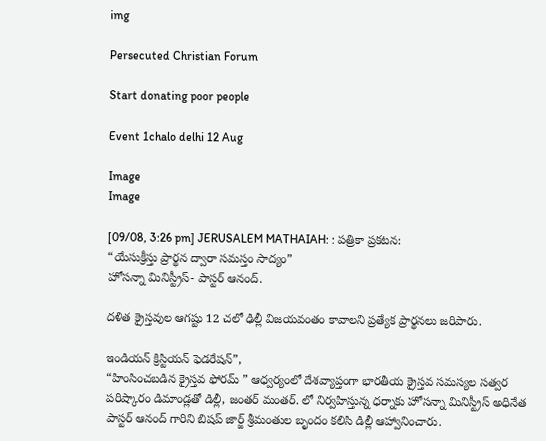img

Persecuted Christian Forum

Start donating poor people

Event 1chalo delhi 12 Aug

Image
Image

[09/08, 3:26 pm] JERUSALEM MATHAIAH: : పత్రికా ప్రకటన:
“యేసుక్రీస్తు ప్రార్థన ద్వారా సమస్తం సాద్యం”
హోసన్నా మినిస్ట్రీస్- పాస్టర్ ఆనంద్.

దళిత క్రైస్తవుల ఆగష్టు 12 చలో ఢిల్లీ విజయవంతం కావాలని ప్రత్యేక ప్రార్థనలు జరిపారు.

ఇండియన్ క్రిస్టియన్ ఫెడరేషన్”,
“హింసించబడిన క్రైస్తవ ఫోరమ్ ” ఆధ్వర్యంలో దేశవ్యాప్తంగా భారతీయ క్రైస్తవ సమస్యల సత్వర పరిష్కారం డిమాండ్లతో డిల్లీ, జంతర్ మంతర్. లో నిర్వహిస్తున్న ధర్నాకు హోసన్నా మినిస్ట్రీస్ అధినేత పాస్టర్ ఆనంద్ గారిని బిషప్ జార్జ్ శ్రీమంతుల బృందం కలిసి డిల్లీ ఆహ్వానించారు.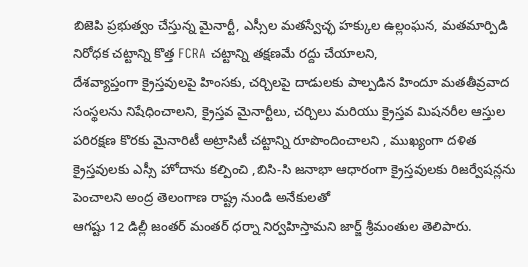బిజెపి ప్రభుత్వం చేస్తున్న మైనార్టీ, ఎస్సీల మతస్వేచ్ఛ హక్కుల ఉల్లంఘన, మతమార్పిడి నిరోధక చట్టాన్ని కొత్త FCRA చట్టాన్ని తక్షణమే రద్దు చేయాలని,
దేశవ్యాప్తంగా క్రైస్తవులపై హింసకు, చర్చిలపై దాడులకు పాల్పడిన హిందూ మతతీవ్రవాద సంస్థలను నిషేధించాలని, క్రైస్తవ మైనార్టీలు, చర్చిలు మరియు క్రైస్తవ మిషనరీల ఆస్తుల పరిరక్షణ కొరకు మైనారిటీ అట్రాసిటీ చట్టాన్ని రూపొందించాలని , ముఖ్యంగా దళిత క్రైస్తవులకు ఎస్సీ హోదాను కల్పించి ,బిసి-సి జనాభా ఆధారంగా క్రైస్తవులకు రిజర్వేషన్లను పెంచాలని అంద్ర తెలంగాణ రాష్ట్ర నుండి అనేకులతో
ఆగష్టు 12 డిల్లీ జంతర్ మంతర్ ధర్నా నిర్వహిస్తామని జార్జ్ శ్రీమంతుల తెలిపారు.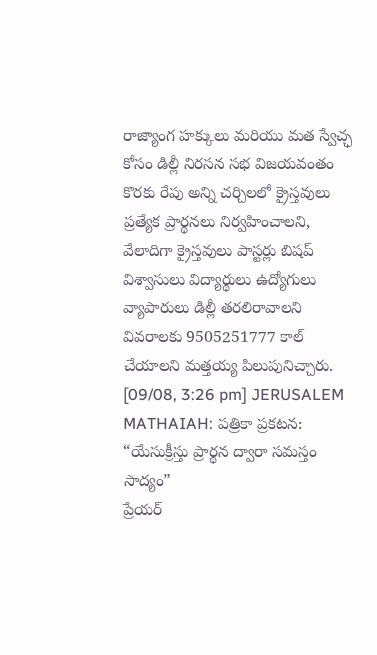రాజ్యాంగ హక్కులు మరియు మత స్వేచ్ఛ కోసం డిల్లీ నిరసన సభ విజయవంతం కొరకు రేపు అన్ని చర్చిలలో క్రైస్తవులు ప్రత్యేక ప్రార్థనలు నిర్వహించాలని, వేలాదిగా క్రైస్తవులు పాస్టర్లు బిషప్ విశ్వాసులు విద్యార్థులు ఉద్యోగులు వ్యాపారులు డిల్లీ తరలిరావాలని వివరాలకు 9505251777 కాల్ చేయాలని మత్తయ్య పిలుపునిచ్చారు.
[09/08, 3:26 pm] JERUSALEM MATHAIAH: పత్రికా ప్రకటన:
“యేసుక్రీస్తు ప్రార్థన ద్వారా సమస్తం సాద్యం”
ప్రేయర్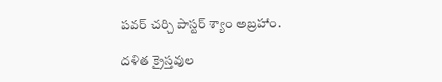పవర్ చర్చి పాస్టర్ శ్యాం అబ్రహాం.

దళిత క్రైస్తవుల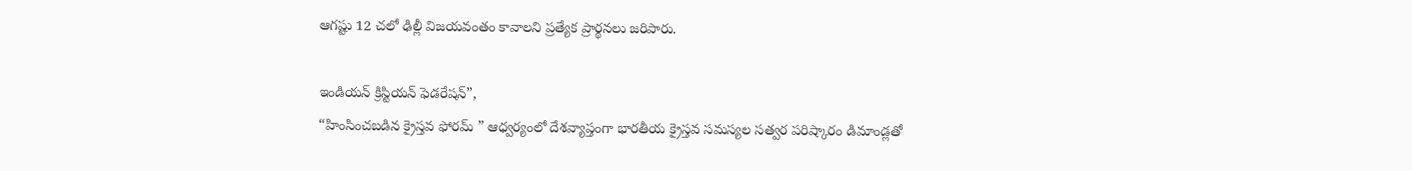ఆగష్టు 12 చలో ఢిల్లీ విజయవంతం కావాలని ప్రత్యేక ప్రార్థనలు జరిపారు.

ఇండియన్ క్రిస్టియన్ ఫెడరేషన్”,
“హింసించబడిన క్రైస్తవ ఫోరమ్ ” ఆధ్వర్యంలో దేశవ్యాప్తంగా భారతీయ క్రైస్తవ సమస్యల సత్వర పరిష్కారం డిమాండ్లతో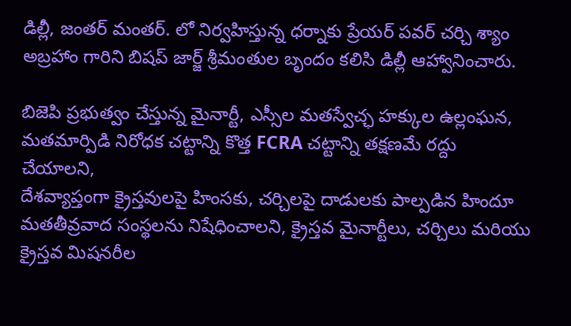డిల్లీ, జంతర్ మంతర్. లో నిర్వహిస్తున్న ధర్నాకు ప్రేయర్ పవర్ చర్చి శ్యాం అబ్రహాం గారిని బిషప్ జార్జ్ శ్రీమంతుల బృందం కలిసి డిల్లీ ఆహ్వానించారు.

బిజెపి ప్రభుత్వం చేస్తున్న మైనార్టీ, ఎస్సీల మతస్వేచ్ఛ హక్కుల ఉల్లంఘన, మతమార్పిడి నిరోధక చట్టాన్ని కొత్త FCRA చట్టాన్ని తక్షణమే రద్దు చేయాలని,
దేశవ్యాప్తంగా క్రైస్తవులపై హింసకు, చర్చిలపై దాడులకు పాల్పడిన హిందూ మతతీవ్రవాద సంస్థలను నిషేధించాలని, క్రైస్తవ మైనార్టీలు, చర్చిలు మరియు క్రైస్తవ మిషనరీల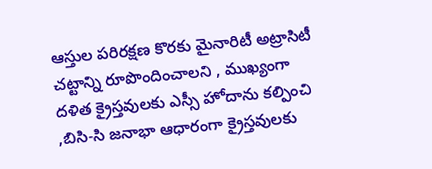ఆస్తుల పరిరక్షణ కొరకు మైనారిటీ అట్రాసిటీ చట్టాన్ని రూపొందించాలని , ముఖ్యంగా దళిత క్రైస్తవులకు ఎస్సీ హోదాను కల్పించి ,బిసి-సి జనాభా ఆధారంగా క్రైస్తవులకు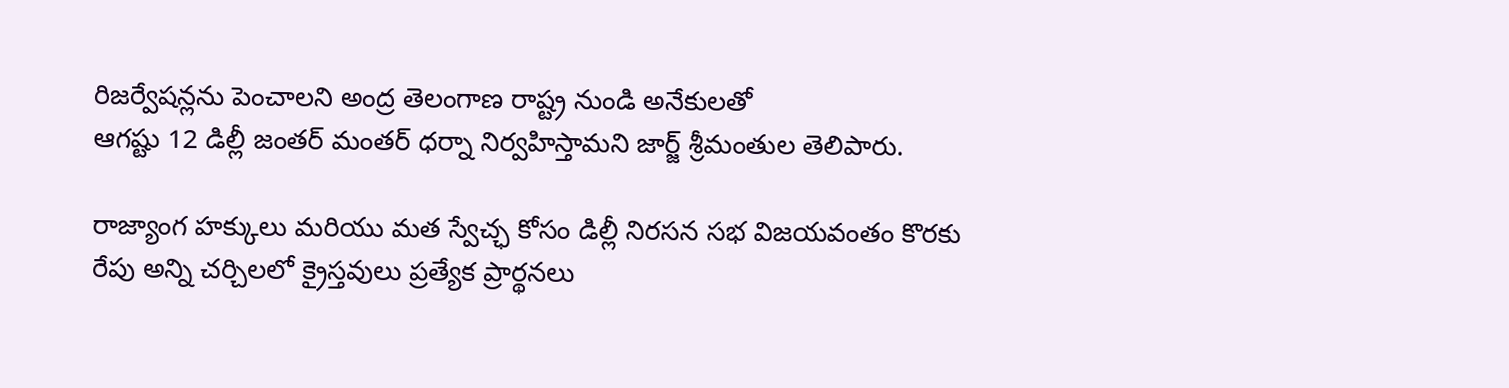రిజర్వేషన్లను పెంచాలని అంద్ర తెలంగాణ రాష్ట్ర నుండి అనేకులతో
ఆగష్టు 12 డిల్లీ జంతర్ మంతర్ ధర్నా నిర్వహిస్తామని జార్జ్ శ్రీమంతుల తెలిపారు.

రాజ్యాంగ హక్కులు మరియు మత స్వేచ్ఛ కోసం డిల్లీ నిరసన సభ విజయవంతం కొరకు రేపు అన్ని చర్చిలలో క్రైస్తవులు ప్రత్యేక ప్రార్థనలు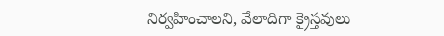నిర్వహించాలని, వేలాదిగా క్రైస్తవులు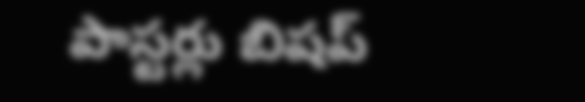పాస్టర్లు బిషప్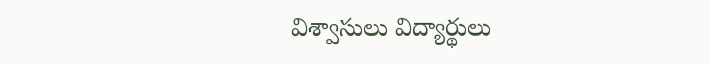విశ్వాసులు విద్యార్థులు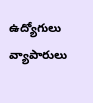ఉద్యోగులు వ్యాపారులు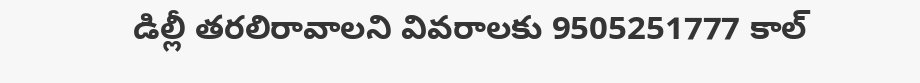డిల్లీ తరలిరావాలని వివరాలకు 9505251777 కాల్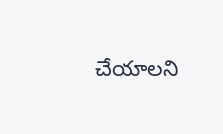చేయాలని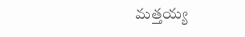మత్తయ్య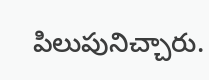పిలుపునిచ్చారు.